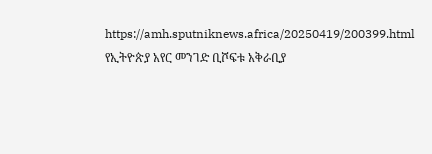https://amh.sputniknews.africa/20250419/200399.html
የኢትዮጵያ አየር መንገድ ቢሾፍቱ አቅራቢያ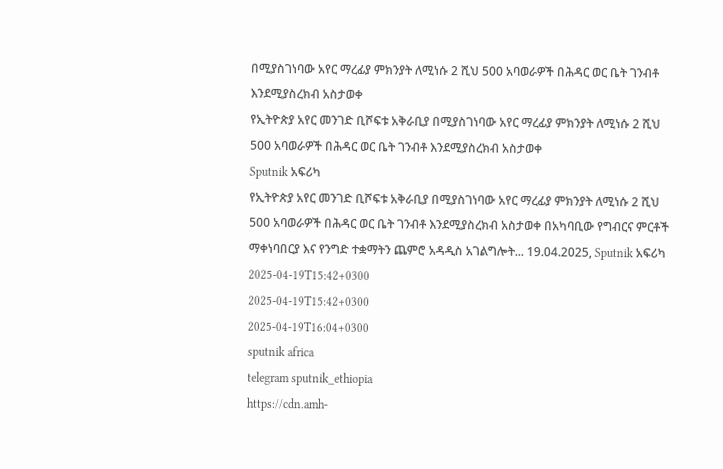በሚያስገነባው አየር ማረፊያ ምክንያት ለሚነሱ 2 ሺህ 500 አባወራዎች በሕዳር ወር ቤት ገንብቶ እንደሚያስረክብ አስታወቀ
የኢትዮጵያ አየር መንገድ ቢሾፍቱ አቅራቢያ በሚያስገነባው አየር ማረፊያ ምክንያት ለሚነሱ 2 ሺህ 500 አባወራዎች በሕዳር ወር ቤት ገንብቶ እንደሚያስረክብ አስታወቀ
Sputnik አፍሪካ
የኢትዮጵያ አየር መንገድ ቢሾፍቱ አቅራቢያ በሚያስገነባው አየር ማረፊያ ምክንያት ለሚነሱ 2 ሺህ 500 አባወራዎች በሕዳር ወር ቤት ገንብቶ እንደሚያስረክብ አስታወቀ በአካባቢው የግብርና ምርቶች ማቀነባበርያ እና የንግድ ተቋማትን ጨምሮ አዳዲስ አገልግሎት... 19.04.2025, Sputnik አፍሪካ
2025-04-19T15:42+0300
2025-04-19T15:42+0300
2025-04-19T16:04+0300
sputnik africa
telegram sputnik_ethiopia
https://cdn.amh-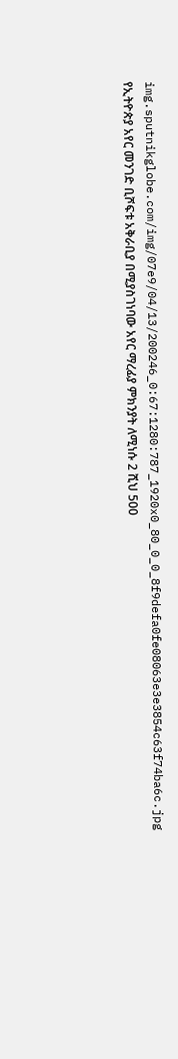img.sputnikglobe.com/img/07e9/04/13/200246_0:67:1280:787_1920x0_80_0_0_8f9defa0fe08063e3e3854c63f74ba6c.jpg
የኢትዮጵያ አየር መንገድ ቢሾፍቱ አቅራቢያ በሚያስገነባው አየር ማረፊያ ምክንያት ለሚነሱ 2 ሺህ 500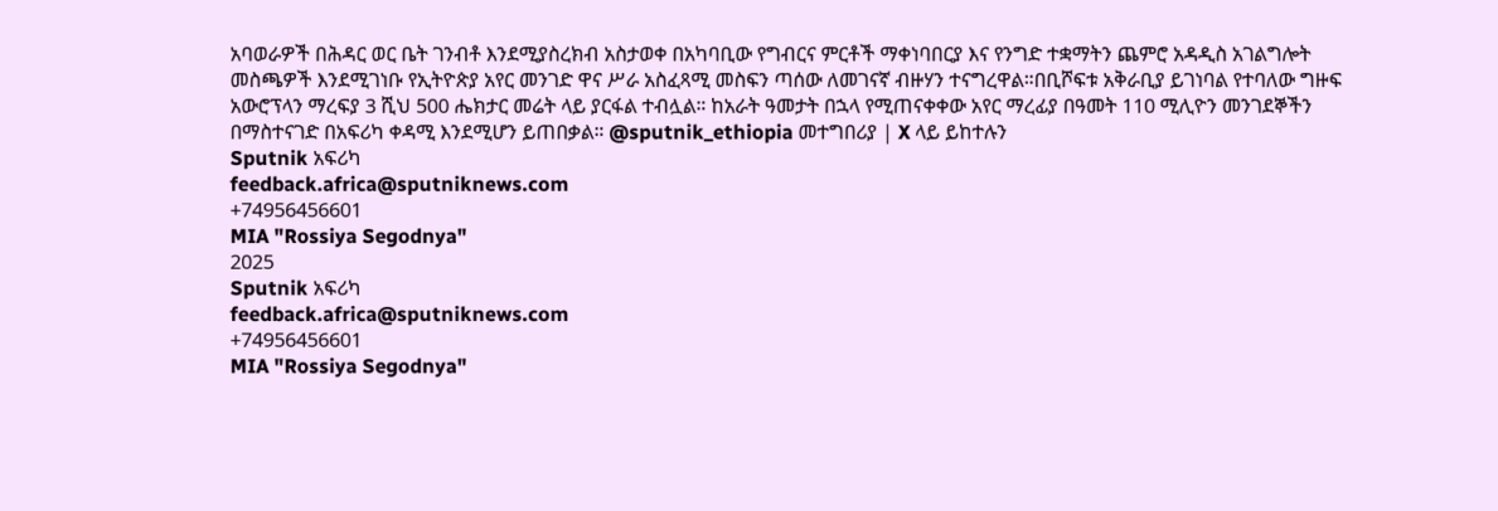አባወራዎች በሕዳር ወር ቤት ገንብቶ እንደሚያስረክብ አስታወቀ በአካባቢው የግብርና ምርቶች ማቀነባበርያ እና የንግድ ተቋማትን ጨምሮ አዳዲስ አገልግሎት መስጫዎች እንደሚገነቡ የኢትዮጵያ አየር መንገድ ዋና ሥራ አስፈጻሚ መስፍን ጣሰው ለመገናኛ ብዙሃን ተናግረዋል።በቢሾፍቱ አቅራቢያ ይገነባል የተባለው ግዙፍ አውሮፕላን ማረፍያ 3 ሺህ 500 ሔክታር መሬት ላይ ያርፋል ተብሏል። ከአራት ዓመታት በኋላ የሚጠናቀቀው አየር ማረፊያ በዓመት 110 ሚሊዮን መንገደኞችን በማስተናገድ በአፍሪካ ቀዳሚ እንደሚሆን ይጠበቃል። @sputnik_ethiopia መተግበሪያ | X ላይ ይከተሉን
Sputnik አፍሪካ
feedback.africa@sputniknews.com
+74956456601
MIA "Rossiya Segodnya"
2025
Sputnik አፍሪካ
feedback.africa@sputniknews.com
+74956456601
MIA "Rossiya Segodnya"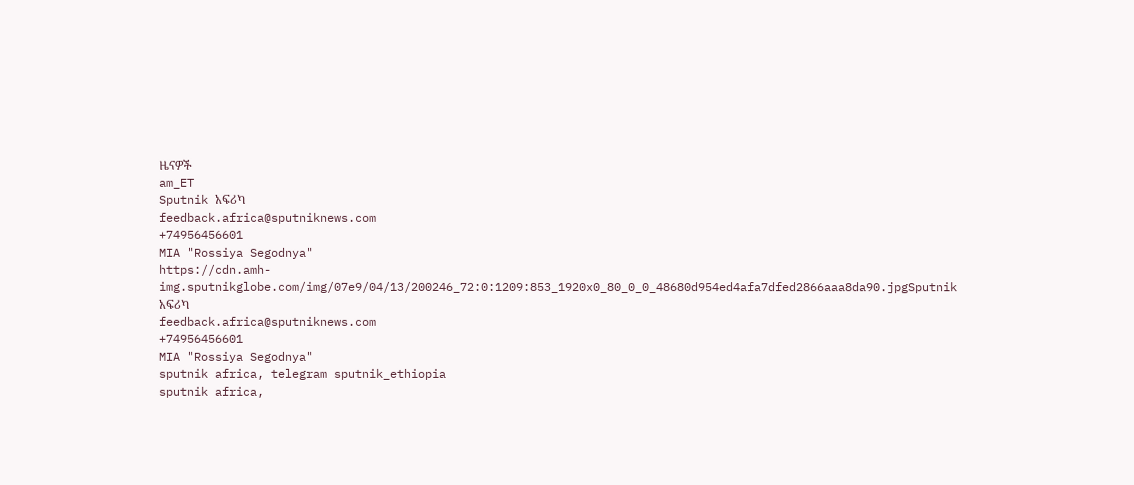ዜናዎች
am_ET
Sputnik አፍሪካ
feedback.africa@sputniknews.com
+74956456601
MIA "Rossiya Segodnya"
https://cdn.amh-img.sputnikglobe.com/img/07e9/04/13/200246_72:0:1209:853_1920x0_80_0_0_48680d954ed4afa7dfed2866aaa8da90.jpgSputnik አፍሪካ
feedback.africa@sputniknews.com
+74956456601
MIA "Rossiya Segodnya"
sputnik africa, telegram sputnik_ethiopia
sputnik africa,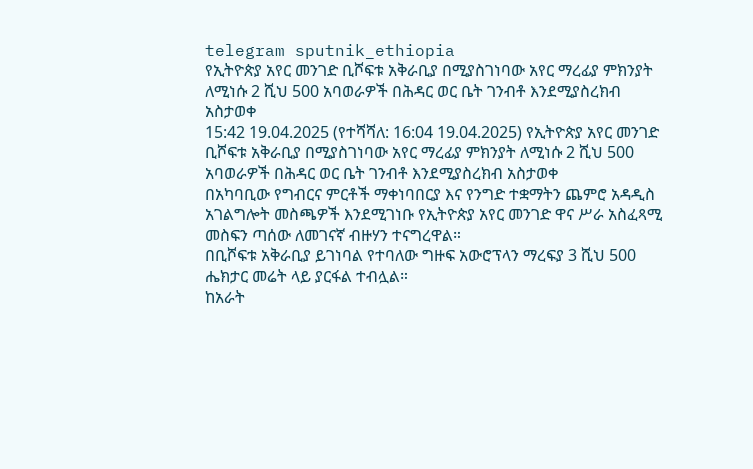telegram sputnik_ethiopia
የኢትዮጵያ አየር መንገድ ቢሾፍቱ አቅራቢያ በሚያስገነባው አየር ማረፊያ ምክንያት ለሚነሱ 2 ሺህ 500 አባወራዎች በሕዳር ወር ቤት ገንብቶ እንደሚያስረክብ አስታወቀ
15:42 19.04.2025 (የተሻሻለ: 16:04 19.04.2025) የኢትዮጵያ አየር መንገድ ቢሾፍቱ አቅራቢያ በሚያስገነባው አየር ማረፊያ ምክንያት ለሚነሱ 2 ሺህ 500 አባወራዎች በሕዳር ወር ቤት ገንብቶ እንደሚያስረክብ አስታወቀ
በአካባቢው የግብርና ምርቶች ማቀነባበርያ እና የንግድ ተቋማትን ጨምሮ አዳዲስ አገልግሎት መስጫዎች እንደሚገነቡ የኢትዮጵያ አየር መንገድ ዋና ሥራ አስፈጻሚ መስፍን ጣሰው ለመገናኛ ብዙሃን ተናግረዋል።
በቢሾፍቱ አቅራቢያ ይገነባል የተባለው ግዙፍ አውሮፕላን ማረፍያ 3 ሺህ 500 ሔክታር መሬት ላይ ያርፋል ተብሏል።
ከአራት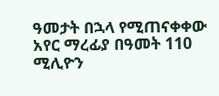ዓመታት በኋላ የሚጠናቀቀው አየር ማረፊያ በዓመት 110 ሚሊዮን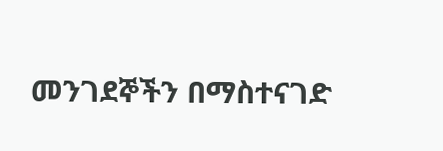መንገደኞችን በማስተናገድ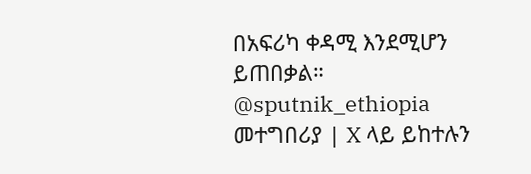በአፍሪካ ቀዳሚ እንደሚሆን ይጠበቃል።
@sputnik_ethiopia
መተግበሪያ | X ላይ ይከተሉን